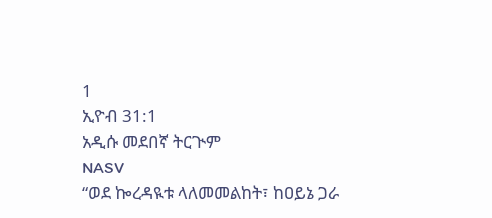1
ኢዮብ 31:1
አዲሱ መደበኛ ትርጒም
NASV
“ወደ ኰረዳዪቱ ላለመመልከት፣ ከዐይኔ ጋራ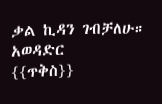ቃል ኪዳን ገብቻለሁ።
አወዳድር
{{ጥቅስ}}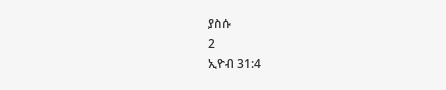ያስሱ
2
ኢዮብ 31:4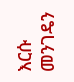እርሱ መንገዴን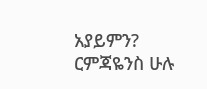አያይምን? ርምጃዬንስ ሁሉ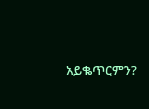አይቈጥርምን?